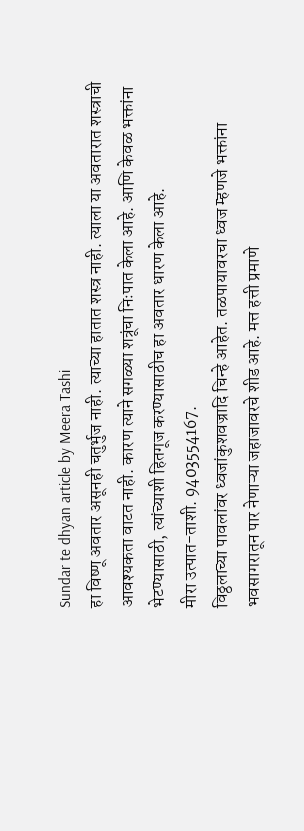Sundar te dhyan article by Meera Tashi
हा विष्णू अवतार असूनही चतुर्भुज नाही. त्याच्या हातात शस्त्र नाही. त्याला या अवतारात शस्त्राची आवश्यकता वाटत नाही. कारण त्याने सगळ्या शत्रूंचा निःपात केला आहे. आणि केवळ भक्तांना भेटण्यासाठी, त्यांच्याशी हितगूज करण्यासाठीच हा अवतार धारण केला आहे.
मीरा उत्पात-ताशी. 9403554167.
विठ्ठलाच्या पावलांवर ध्वजांकुशवज्रादि चिन्हे आहेत. तळपायावरचा ध्वज म्हणजे भक्तांना भवसागरातून पार नेणाऱ्या जहाजावरचे शीड आहे. मत्त हत्ती प्रमाणे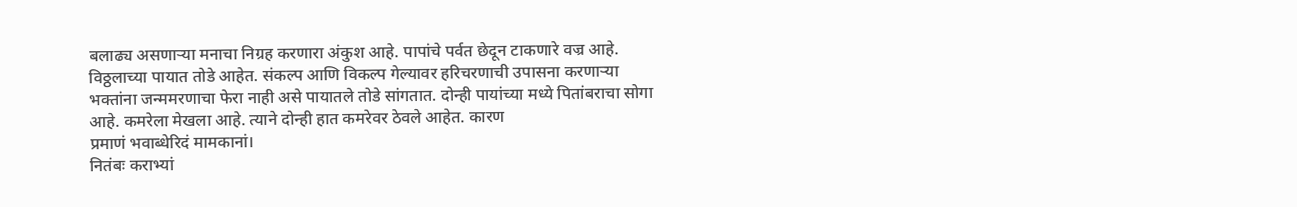बलाढ्य असणाऱ्या मनाचा निग्रह करणारा अंकुश आहे. पापांचे पर्वत छेदून टाकणारे वज्र आहे.
विठ्ठलाच्या पायात तोडे आहेत. संकल्प आणि विकल्प गेल्यावर हरिचरणाची उपासना करणाऱ्या भक्तांना जन्ममरणाचा फेरा नाही असे पायातले तोडे सांगतात. दोन्ही पायांच्या मध्ये पितांबराचा सोगा आहे. कमरेला मेखला आहे. त्याने दोन्ही हात कमरेवर ठेवले आहेत. कारण
प्रमाणं भवाब्धेरिदं मामकानां।
नितंबः कराभ्यां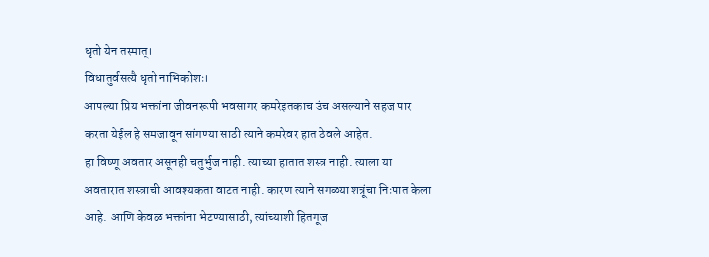धृतो येन तस्मात्।
विधातुर्वसत्यै धृतो नाभिकोशः।
आपल्या प्रिय भक्तांना जीवनरूपी भवसागर कमरेइतकाच उंच असल्याने सहज पार करता येईल हे समजावून सांगण्या साठी त्याने कमरेवर हात ठेवले आहेत.
हा विष्णू अवतार असूनही चतुर्भुज नाही. त्याच्या हातात शस्त्र नाही. त्याला या अवतारात शस्त्राची आवश्यकता वाटत नाही. कारण त्याने सगळ्या शत्रूंचा निःपात केला आहे. आणि केवळ भक्तांना भेटण्यासाठी, त्यांच्याशी हितगूज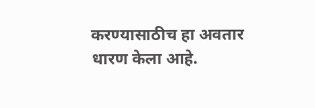करण्यासाठीच हा अवतार धारण केला आहे.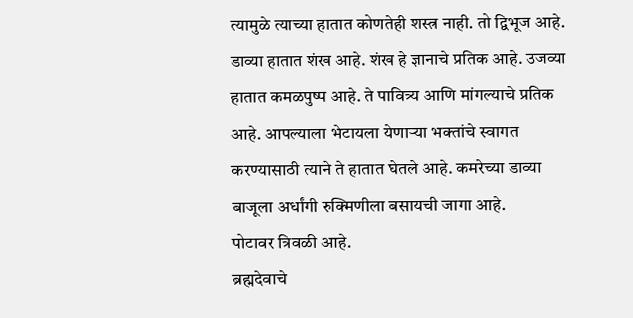त्यामुळे त्याच्या हातात कोणतेही शस्त्र नाही. तो द्विभूज आहे.
डाव्या हातात शंख आहे. शंख हे ज्ञानाचे प्रतिक आहे. उजव्या हातात कमळपुष्प आहे. ते पावित्र्य आणि मांगल्याचे प्रतिक आहे. आपल्याला भेटायला येणाऱ्या भक्तांचे स्वागत करण्यासाठी त्याने ते हातात घेतले आहे. कमरेच्या डाव्या बाजूला अर्धांगी रुक्मिणीला बसायची जागा आहे.
पोटावर त्रिवळी आहे.
ब्रह्मदेवाचे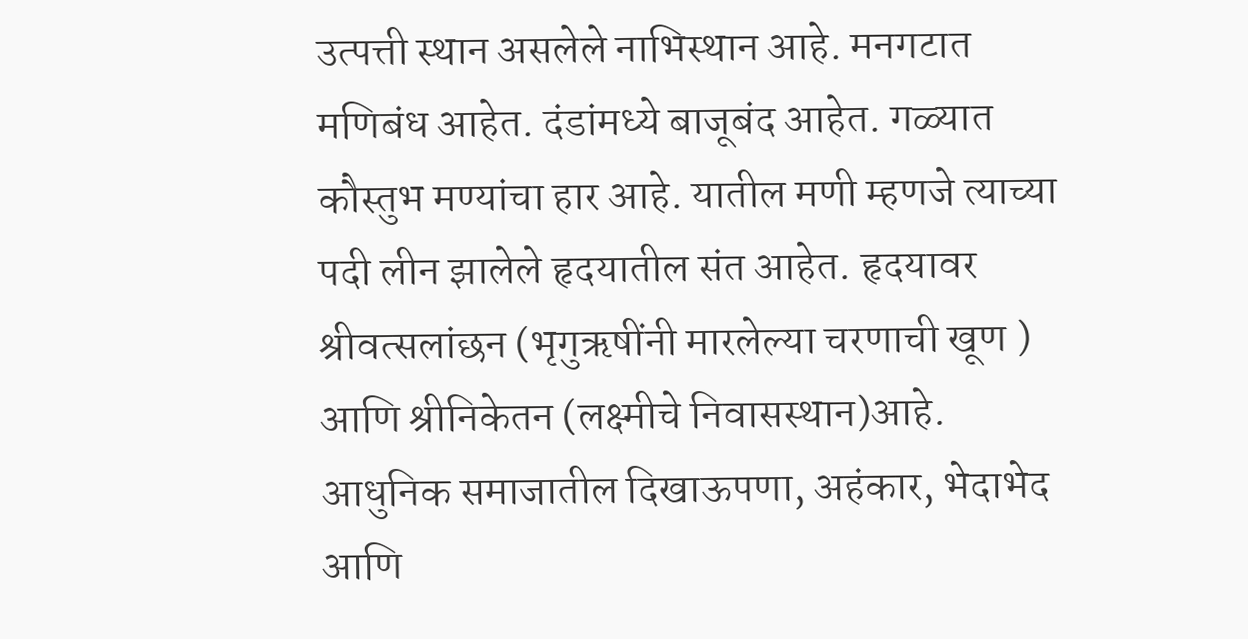उत्पत्ती स्थान असलेले नाभिस्थान आहे. मनगटात मणिबंध आहेत. दंडांमध्ये बाजूबंद आहेत. गळ्यात कौस्तुभ मण्यांचा हार आहे. यातील मणी म्हणजे त्याच्या पदी लीन झालेले हृदयातील संत आहेत. हृदयावर श्रीवत्सलांछन (भृगुऋषींनी मारलेल्या चरणाची खूण ) आणि श्रीनिकेतन (लक्ष्मीचे निवासस्थान)आहे.
आधुनिक समाजातील दिखाऊपणा, अहंकार, भेदाभेद आणि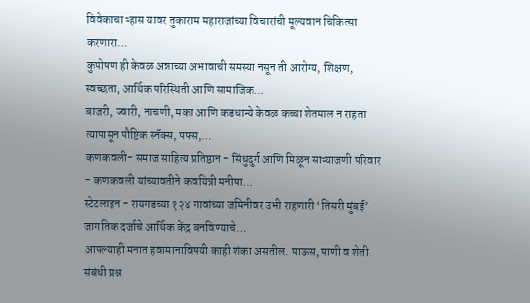विवेकाचा ऱ्हास यावर तुकाराम महाराजांच्या विचारांची मूल्यवान चिकित्सा करणारा…
कुपोषण ही केवळ अन्नाच्या अभावाची समस्या नसून ती आरोग्य, शिक्षण, स्वच्छता, आर्थिक परिस्थिती आणि सामाजिक…
बाजरी, ज्वारी, नाचणी, मका आणि कडधान्ये केवळ कच्चा शेतमाल न राहता त्यापासून पौष्टिक स्नॅक्स, पफ्स,…
कणकवली- समाज साहित्य प्रतिष्ठान - सिंधुदुर्ग आणि मिळून साऱ्याजणी परिवार - कणकवली यांच्यावतीने कवयित्री मनीषा…
स्टेटलाइन - रायगडच्या १२४ गावांच्या जमिनीवर उभी राहणारी ‘तिसरी मुंबई’ जागतिक दर्जाचे आर्थिक केंद्र बनविण्याचे…
आपल्याही मनात हवामानाविषयी काही शंका असतील. पाऊस, पाणी व शेती संबंधी प्रश्न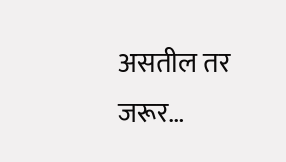असतील तर जरूर…